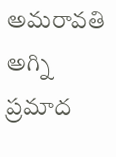అమరావతి అగ్ని ప్రమాద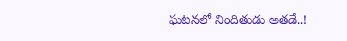ఘటనలో నిందితుడు అతడే..!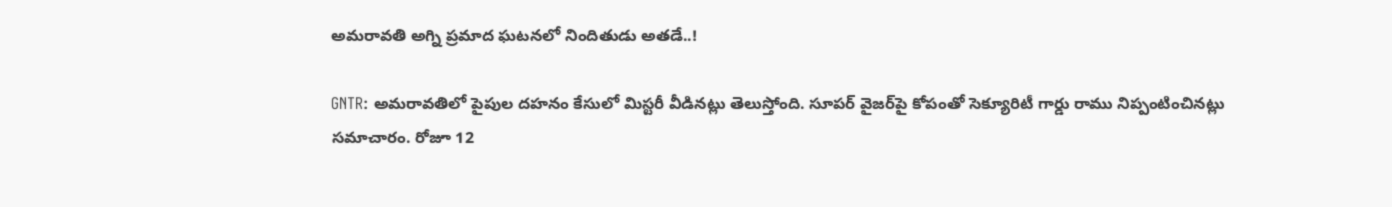అమరావతి అగ్ని ప్రమాద ఘటనలో నిందితుడు అతడే..!

GNTR: అమరావతిలో పైపుల దహనం కేసులో మిస్టరీ వీడినట్లు తెలుస్తోంది. సూపర్ వైజర్‌పై కోపంతో సెక్యూరిటీ గార్డు రాము నిప్పంటించినట్లు సమాచారం. రోజూ 12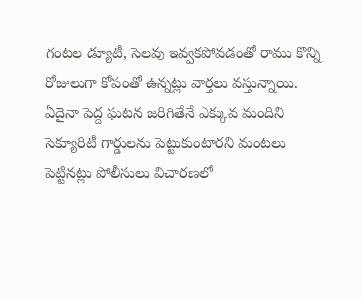గంటల డ్యూటీ, సెలవు ఇవ్వకపోవడంతో రాము కొన్ని రోజులుగా కోపంతో ఉన్నట్లు వార్తలు వస్తున్నాయి. ఏదైనా పెద్ద ఘటన జరిగితేనే ఎక్కువ మందిని సెక్యూరిటీ గార్డులను పెట్టుకుంటారని మంటలు పెట్టినట్లు పోలీసులు విచారణలో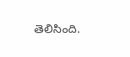తెలిసింది.